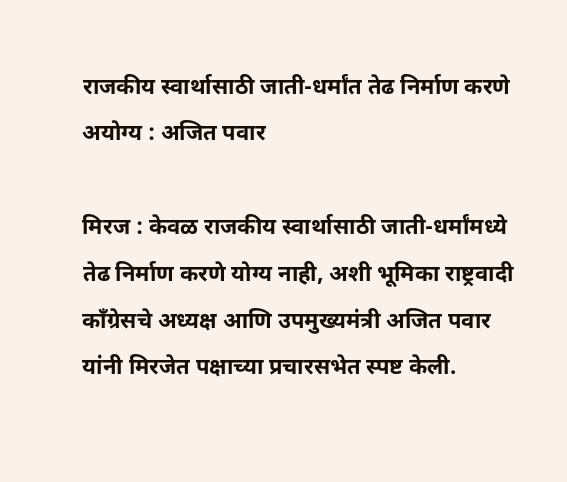राजकीय स्वार्थासाठी जाती-धर्मांत तेढ निर्माण करणे अयोग्य : अजित पवार

मिरज : केवळ राजकीय स्वार्थासाठी जाती-धर्मांमध्ये तेढ निर्माण करणे योग्य नाही, अशी भूमिका राष्ट्रवादी काँग्रेसचे अध्यक्ष आणि उपमुख्यमंत्री अजित पवार यांनी मिरजेत पक्षाच्या प्रचारसभेत स्पष्ट केली.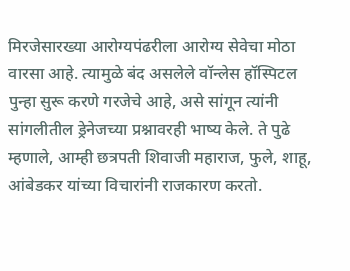मिरजेसारख्या आरोग्यपंढरीला आरोग्य सेवेचा मोठा वारसा आहे. त्यामुळे बंद असलेले वॉन्लेस हॉस्पिटल पुन्हा सुरू करणे गरजेचे आहे, असे सांगून त्यांनी सांगलीतील ड्रेनेजच्या प्रश्नावरही भाष्य केले. ते पुढे म्हणाले, आम्ही छत्रपती शिवाजी महाराज, फुले, शाहू, आंबेडकर यांच्या विचारांनी राजकारण करतो.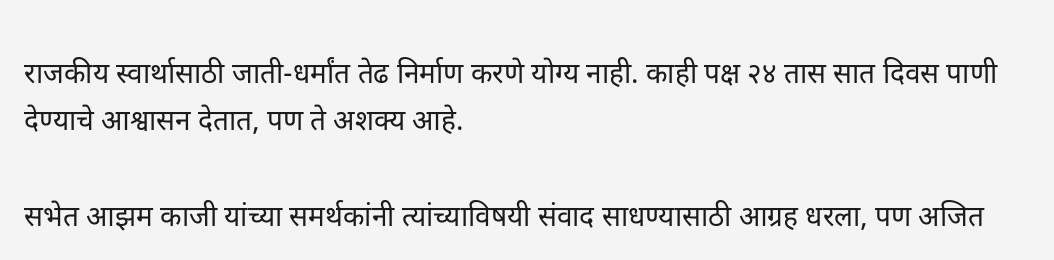राजकीय स्वार्थासाठी जाती-धर्मांत तेढ निर्माण करणे योग्य नाही. काही पक्ष २४ तास सात दिवस पाणी देण्याचे आश्वासन देतात, पण ते अशक्य आहे.

सभेत आझम काजी यांच्या समर्थकांनी त्यांच्याविषयी संवाद साधण्यासाठी आग्रह धरला, पण अजित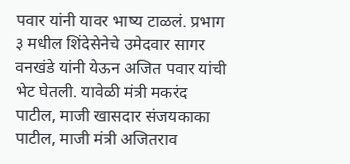पवार यांनी यावर भाष्य टाळलं. प्रभाग ३ मधील शिंदेसेनेचे उमेदवार सागर वनखंडे यांनी येऊन अजित पवार यांची भेट घेतली. यावेळी मंत्री मकरंद पाटील, माजी खासदार संजयकाका पाटील, माजी मंत्री अजितराव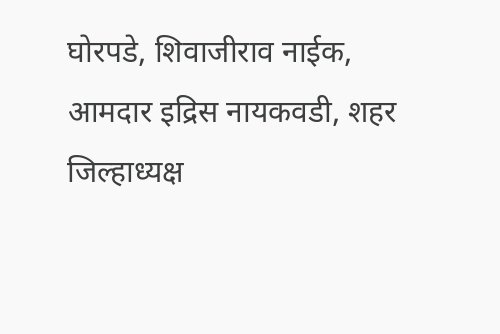घोरपडे, शिवाजीराव नाईक, आमदार इद्रिस नायकवडी, शहर जिल्हाध्यक्ष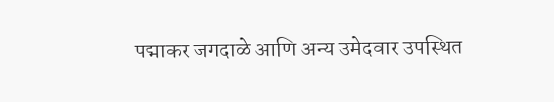पद्माकर जगदाळे आणि अन्य उमेदवार उपस्थित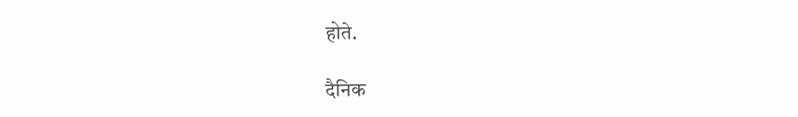होते.

दैनिक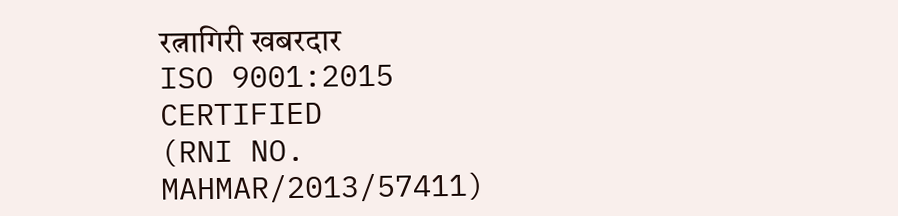रत्नागिरी खबरदार
ISO 9001:2015 CERTIFIED
(RNI NO. MAHMAR/2013/57411)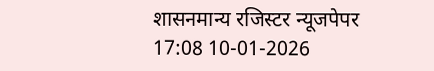शासनमान्य रजिस्टर न्यूजपेपर
17:08 10-01-2026